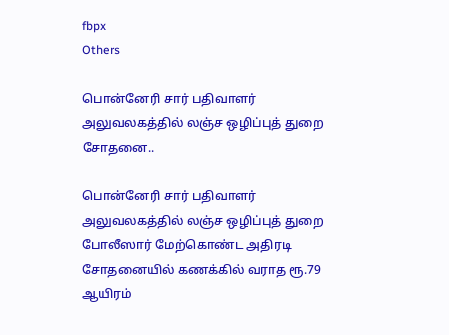fbpx
Others

பொன்னேரி சார் பதிவாளர் அலுவலகத்தில் லஞ்ச ஒழிப்புத் துறை சோதனை..

பொன்னேரி சார் பதிவாளர் அலுவலகத்தில் லஞ்ச ஒழிப்புத் துறை போலீஸார் மேற்கொண்ட அதிரடி சோதனையில் கணக்கில் வராத ரூ.79 ஆயிரம்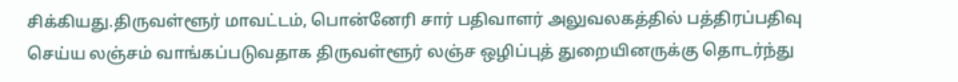சிக்கியது.திருவள்ளூர் மாவட்டம், பொன்னேரி சார் பதிவாளர் அலுவலகத்தில் பத்திரப்பதிவு செய்ய லஞ்சம் வாங்கப்படுவதாக திருவள்ளூர் லஞ்ச ஒழிப்புத் துறையினருக்கு தொடர்ந்து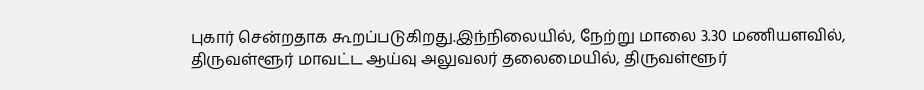புகார் சென்றதாக கூறப்படுகிறது.இந்நிலையில், நேற்று மாலை 3.30 மணியளவில், திருவள்ளூர் மாவட்ட ஆய்வு அலுவலர் தலைமையில், திருவள்ளூர்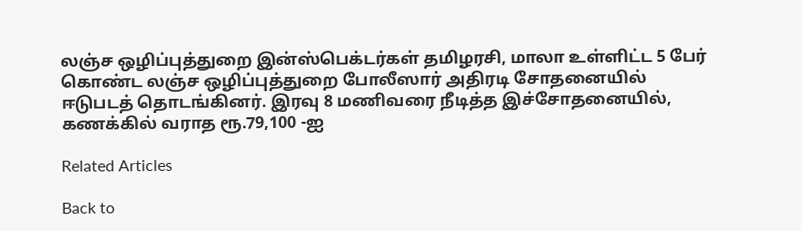லஞ்ச ஒழிப்புத்துறை இன்ஸ்பெக்டர்கள் தமிழரசி, மாலா உள்ளிட்ட 5 பேர் கொண்ட லஞ்ச ஒழிப்புத்துறை போலீஸார் அதிரடி சோதனையில் ஈடுபடத் தொடங்கினர். இரவு 8 மணிவரை நீடித்த இச்சோதனையில், கணக்கில் வராத ரூ.79,100 -ஐ

Related Articles

Back to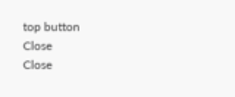top button
Close
Close